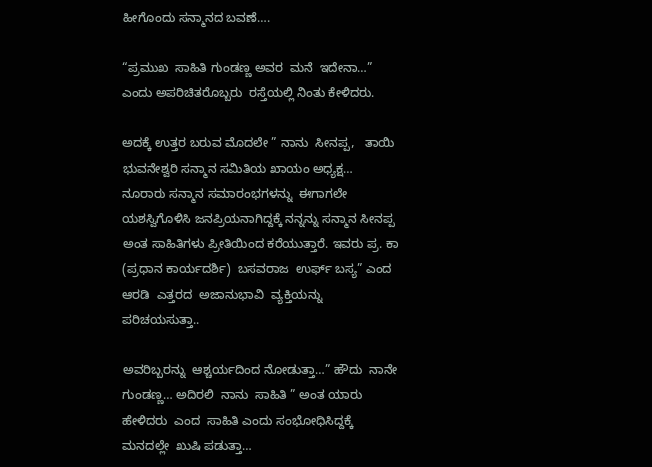ಹೀಗೊಂದು ಸನ್ಮಾನದ ಬವಣೆ….

“ಪ್ರಮುಖ  ಸಾಹಿತಿ ಗುಂಡಣ್ಣ ಅವರ  ಮನೆ  ಇದೇನಾ…” ಎಂದು ಅಪರಿಚಿತರೊಬ್ಬರು  ರಸ್ತೆಯಲ್ಲಿ ನಿಂತು ಕೇಳಿದರು.

ಅದಕ್ಕೆ ಉತ್ತರ ಬರುವ ಮೊದಲೇ ” ನಾನು  ಸೀನಪ್ಪ,   ತಾಯಿ ಭುವನೇಶ್ವರಿ ಸನ್ಮಾನ ಸಮಿತಿಯ ಖಾಯಂ ಅಧ್ಯಕ್ಷ… ನೂರಾರು ಸನ್ಮಾನ ಸಮಾರಂಭಗಳನ್ನು  ಈಗಾಗಲೇ ಯಶಸ್ವಿಗೊಳಿಸಿ ಜನಪ್ರಿಯನಾಗಿದ್ದಕ್ಕೆ ನನ್ನನ್ನು ಸನ್ಮಾನ ಸೀನಪ್ಪ  ಅಂತ ಸಾಹಿತಿಗಳು ಪ್ರೀತಿಯಿಂದ ಕರೆಯುತ್ತಾರೆ. ಇವರು ಪ್ರ. ಕಾ (ಪ್ರಧಾನ ಕಾರ್ಯದರ್ಶಿ)  ಬಸವರಾಜ  ಉರ್ಫ್ ಬಸ್ಯ” ಎಂದ ಆರಡಿ  ಎತ್ತರದ  ಅಜಾನುಭಾವಿ  ವ್ಯಕ್ತಿಯನ್ನು ಪರಿಚಯಸುತ್ತಾ..

ಅವರಿಬ್ಬರನ್ನು  ಆಶ್ಚರ್ಯದಿಂದ ನೋಡುತ್ತಾ…” ಹೌದು  ನಾನೇ ಗುಂಡಣ್ಣ… ಅದಿರಲಿ  ನಾನು  ಸಾಹಿತಿ ” ಅಂತ ಯಾರು ಹೇಳಿದರು  ಎಂದ  ಸಾಹಿತಿ ಎಂದು ಸಂಭೋಧಿಸಿದ್ದಕ್ಕೆ ಮನದಲ್ಲೇ  ಖುಷಿ ಪಡುತ್ತಾ…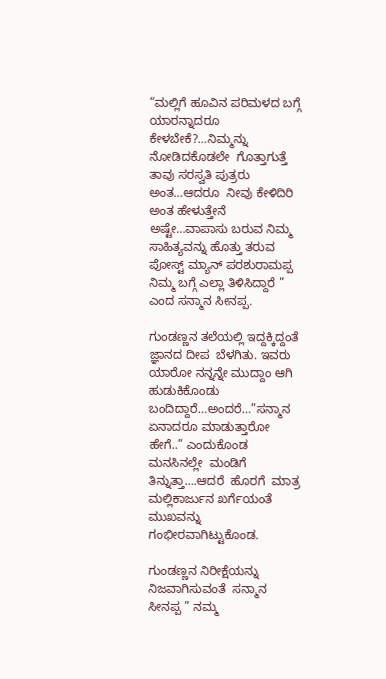“ಮಲ್ಲಿಗೆ ಹೂವಿನ ಪರಿಮಳದ ಬಗ್ಗೆ ಯಾರನ್ನಾದರೂ ಕೇಳಬೇಕೆ?…ನಿಮ್ಮನ್ನು ನೋಡಿದಕೊಡಲೇ  ಗೊತ್ತಾಗುತ್ತೆ ತಾವು ಸರಸ್ವತಿ ಪುತ್ರರು ಅಂತ…ಆದರೂ  ನೀವು ಕೇಳಿದಿರಿ ಅಂತ ಹೇಳುತ್ತೇನೆ ಅಷ್ಟೇ…ವಾಪಾಸು ಬರುವ ನಿಮ್ಮ ಸಾಹಿತ್ಯವನ್ನು ಹೊತ್ತು ತರುವ  ಪೋಸ್ಟ್ ಮ್ಯಾನ್ ಪರಶುರಾಮಪ್ಪ ನಿಮ್ಮ ಬಗ್ಗೆ ಎಲ್ಲಾ ತಿಳಿಸಿದ್ದಾರೆ ”  ಎಂದ ಸನ್ಮಾನ ಸೀನಪ್ಪ.

ಗುಂಡಣ್ಣನ ತಲೆಯಲ್ಲಿ ಇದ್ದಕ್ಕಿದ್ದಂತೆ ಜ್ಞಾನದ ದೀಪ  ಬೆಳಗಿತು. ಇವರು ಯಾರೋ ನನ್ನನ್ನೇ ಮುದ್ದಾಂ ಆಗಿ ಹುಡುಕಿಕೊಂಡು ಬಂದಿದ್ದಾರೆ…ಅಂದರೆ…”ಸನ್ಮಾನ ಏನಾದರೂ ಮಾಡುತ್ತಾರೋ ಹೇಗೆ..” ಎಂದುಕೊಂಡ ಮನಸಿನಲ್ಲೇ  ಮಂಡಿಗೆ  ತಿನ್ನುತ್ತಾ….ಆದರೆ  ಹೊರಗೆ  ಮಾತ್ರ  ಮಲ್ಲಿಕಾರ್ಜುನ ಖರ್ಗೆಯಂತೆ ಮುಖವನ್ನು  ಗಂಭೀರವಾಗಿಟ್ಟುಕೊಂಡ.

ಗುಂಡಣ್ಣನ ನಿರೀಕ್ಷೆಯನ್ನು ನಿಜವಾಗಿಸುವಂತೆ  ಸನ್ಮಾನ ಸೀನಪ್ಪ ” ನಮ್ಮ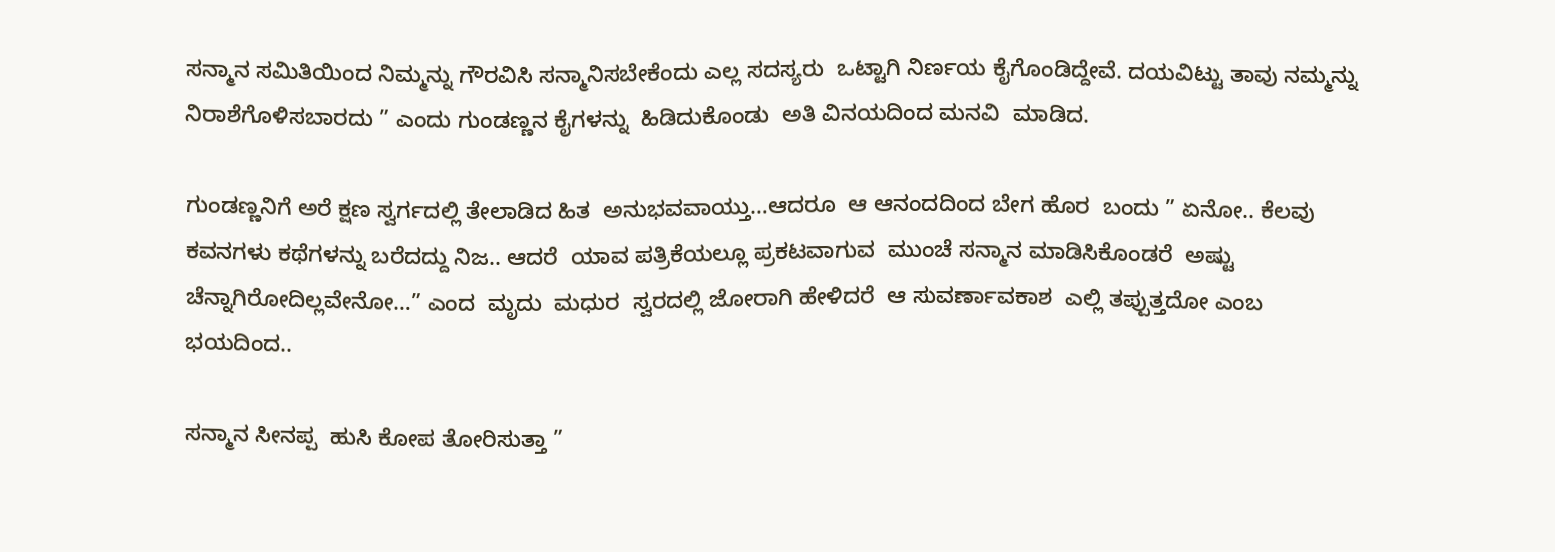ಸನ್ಮಾನ ಸಮಿತಿಯಿಂದ ನಿಮ್ಮನ್ನು ಗೌರವಿಸಿ ಸನ್ಮಾನಿಸಬೇಕೆಂದು ಎಲ್ಲ ಸದಸ್ಯರು  ಒಟ್ಟಾಗಿ ನಿರ್ಣಯ ಕೈಗೊಂಡಿದ್ದೇವೆ. ದಯವಿಟ್ಟು ತಾವು ನಮ್ಮನ್ನು ನಿರಾಶೆಗೊಳಿಸಬಾರದು ” ಎಂದು ಗುಂಡಣ್ಣನ ಕೈಗಳನ್ನು  ಹಿಡಿದುಕೊಂಡು  ಅತಿ ವಿನಯದಿಂದ ಮನವಿ  ಮಾಡಿದ.

ಗುಂಡಣ್ಣನಿಗೆ ಅರೆ ಕ್ಷಣ ಸ್ವರ್ಗದಲ್ಲಿ ತೇಲಾಡಿದ ಹಿತ  ಅನುಭವವಾಯ್ತು…ಆದರೂ  ಆ ಆನಂದದಿಂದ ಬೇಗ ಹೊರ  ಬಂದು ” ಏನೋ.. ಕೆಲವು  ಕವನಗಳು ಕಥೆಗಳನ್ನು ಬರೆದದ್ದು ನಿಜ.. ಆದರೆ  ಯಾವ ಪತ್ರಿಕೆಯಲ್ಲೂ ಪ್ರಕಟವಾಗುವ  ಮುಂಚೆ ಸನ್ಮಾನ ಮಾಡಿಸಿಕೊಂಡರೆ  ಅಷ್ಟು ಚೆನ್ನಾಗಿರೋದಿಲ್ಲವೇನೋ…” ಎಂದ  ಮೃದು  ಮಧುರ  ಸ್ವರದಲ್ಲಿ ಜೋರಾಗಿ ಹೇಳಿದರೆ  ಆ ಸುವರ್ಣಾವಕಾಶ  ಎಲ್ಲಿ ತಪ್ಪುತ್ತದೋ ಎಂಬ ಭಯದಿಂದ..

ಸನ್ಮಾನ ಸೀನಪ್ಪ  ಹುಸಿ ಕೋಪ ತೋರಿಸುತ್ತಾ ”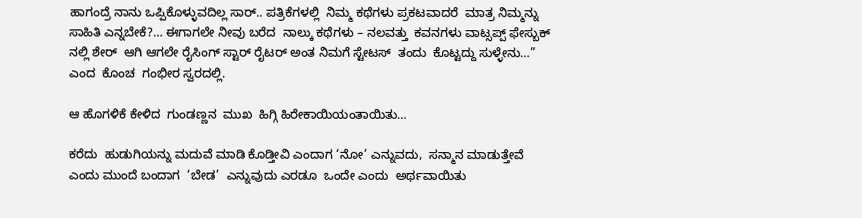ಹಾಗಂದ್ರೆ ನಾನು ಒಪ್ಪಿಕೊಳ್ಳುವದಿಲ್ಲ ಸಾರ್.. ಪತ್ರಿಕೆಗಳಲ್ಲಿ  ನಿಮ್ಮ ಕಥೆಗಳು ಪ್ರಕಟವಾದರೆ  ಮಾತ್ರ ನಿಮ್ಮನ್ನು ಸಾಹಿತಿ ಎನ್ನಬೇಕೆ?… ಈಗಾಗಲೇ ನೀವು ಬರೆದ  ನಾಲ್ಕು ಕಥೆಗಳು – ನಲವತ್ತು  ಕವನಗಳು ವಾಟ್ಸಪ್ಪ್ ಫೇಸ್ಬುಕ್ ನಲ್ಲಿ ಶೇರ್  ಆಗಿ ಆಗಲೇ ರೈಸಿಂಗ್ ಸ್ಟಾರ್ ರೈಟರ್ ಅಂತ ನಿಮಗೆ ಸ್ಟೇಟಸ್  ತಂದು  ಕೊಟ್ಟದ್ದು ಸುಳ್ಳೇನು…” ಎಂದ  ಕೊಂಚ  ಗಂಭೀರ ಸ್ವರದಲ್ಲಿ.

ಆ ಹೊಗಳಿಕೆ ಕೇಳಿದ  ಗುಂಡಣ್ಣನ  ಮುಖ  ಹಿಗ್ಗಿ ಹಿರೇಕಾಯಿಯಂತಾಯಿತು…

ಕರೆದು  ಹುಡುಗಿಯನ್ನು ಮದುವೆ ಮಾಡಿ ಕೊಡ್ತೀವಿ ಎಂದಾಗ ‘ನೋ’ ಎನ್ನುವದು,  ಸನ್ಮಾನ ಮಾಡುತ್ತೇವೆ ಎಂದು ಮುಂದೆ ಬಂದಾಗ  ‘ಬೇಡ’  ಎನ್ನುವುದು ಎರಡೂ  ಒಂದೇ ಎಂದು  ಅರ್ಥವಾಯಿತು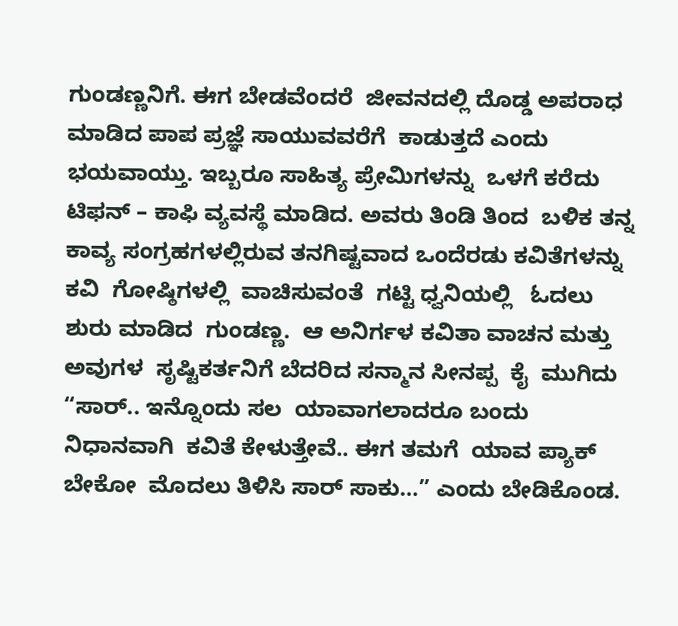ಗುಂಡಣ್ಣನಿಗೆ. ಈಗ ಬೇಡವೆಂದರೆ  ಜೀವನದಲ್ಲಿ ದೊಡ್ಡ ಅಪರಾಧ  ಮಾಡಿದ ಪಾಪ ಪ್ರಜ್ಞೆ ಸಾಯುವವರೆಗೆ  ಕಾಡುತ್ತದೆ ಎಂದು ಭಯವಾಯ್ತು. ಇಬ್ಬರೂ ಸಾಹಿತ್ಯ ಪ್ರೇಮಿಗಳನ್ನು  ಒಳಗೆ ಕರೆದು ಟಿಫನ್ – ಕಾಫಿ ವ್ಯವಸ್ಥೆ ಮಾಡಿದ. ಅವರು ತಿಂಡಿ ತಿಂದ  ಬಳಿಕ ತನ್ನ ಕಾವ್ಯ ಸಂಗ್ರಹಗಳಲ್ಲಿರುವ ತನಗಿಷ್ಟವಾದ ಒಂದೆರಡು ಕವಿತೆಗಳನ್ನು ಕವಿ  ಗೋಷ್ಠಿಗಳಲ್ಲಿ  ವಾಚಿಸುವಂತೆ  ಗಟ್ಟಿ ಧ್ವನಿಯಲ್ಲಿ   ಓದಲು ಶುರು ಮಾಡಿದ  ಗುಂಡಣ್ಣ.  ಆ ಅನಿರ್ಗಳ ಕವಿತಾ ವಾಚನ ಮತ್ತು ಅವುಗಳ  ಸೃಷ್ಟಿಕರ್ತನಿಗೆ ಬೆದರಿದ ಸನ್ಮಾನ ಸೀನಪ್ಪ  ಕೈ  ಮುಗಿದು “ಸಾರ್.. ಇನ್ನೊಂದು ಸಲ  ಯಾವಾಗಲಾದರೂ ಬಂದು  ನಿಧಾನವಾಗಿ  ಕವಿತೆ ಕೇಳುತ್ತೇವೆ.. ಈಗ ತಮಗೆ  ಯಾವ ಪ್ಯಾಕ್ ಬೇಕೋ  ಮೊದಲು ತಿಳಿಸಿ ಸಾರ್ ಸಾಕು…” ಎಂದು ಬೇಡಿಕೊಂಡ.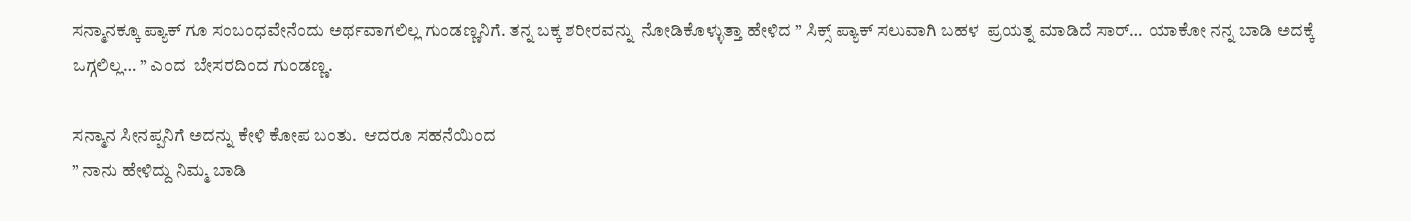ಸನ್ಮಾನಕ್ಕೂ ಪ್ಯಾಕ್ ಗೂ ಸಂಬಂಧವೇನೆಂದು ಅರ್ಥವಾಗಲಿಲ್ಲ ಗುಂಡಣ್ಣನಿಗೆ. ತನ್ನ ಬಕ್ಕ ಶರೀರವನ್ನು  ನೋಡಿಕೊಳ್ಳುತ್ತಾ ಹೇಳಿದ ” ಸಿಕ್ಸ್ ಪ್ಯಾಕ್ ಸಲುವಾಗಿ ಬಹಳ  ಪ್ರಯತ್ನ ಮಾಡಿದೆ ಸಾರ್…  ಯಾಕೋ ನನ್ನ ಬಾಡಿ ಅದಕ್ಕೆ ಒಗ್ಗಲಿಲ್ಲ… ” ಎಂದ  ಬೇಸರದಿಂದ ಗುಂಡಣ್ಣ.

ಸನ್ಮಾನ ಸೀನಪ್ಪನಿಗೆ ಅದನ್ನು ಕೇಳಿ ಕೋಪ ಬಂತು.  ಆದರೂ ಸಹನೆಯಿಂದ
” ನಾನು ಹೇಳಿದ್ದು ನಿಮ್ಮ ಬಾಡಿ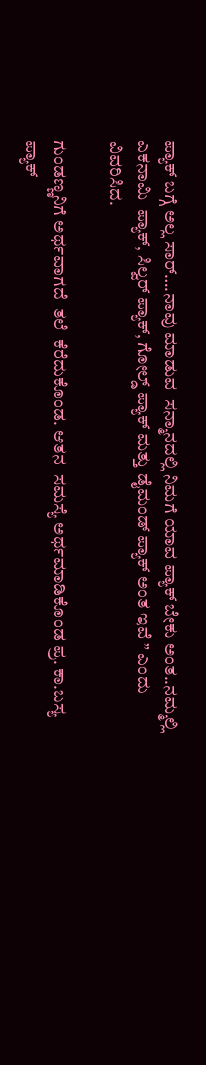ಪ್ಯಾಕ್ ಬಗ್ಗೆ ಅಲ್ಲ ಸಾರ್….ನಾವು ಮಾಡುವ  ಸನ್ಮಾನದಲ್ಲಿ ನಿಮಗೆ ಯಾವ ಪ್ಯಾಕ್ ಬೇಕು ಅಂತ..ನಮ್ಮಲ್ಲಿ  ಎಕನಾಮಿ  ಪ್ಯಾಕ್, ಸಿಲ್ವರ್ ಪ್ಯಾಕ್, ಗೋಲ್ಡ್ ಪ್ಯಾಕ್ ಮತ್ತು ಡೈಮಂಡ್ ಪ್ಯಾಕ್ ಅಂತ ಇವೆ ” ಎಂದು ವಿವರಿಸಿದ.

ಗುಂಡಣ್ಣನಿಗೆ ಅರ್ಥವಾಗದೆ  ತಲೆ  ಕೆರೆದುಕೊಂಡ. ಆತನ  ಸಮಸ್ಯೆ ಅರ್ಥಮಾಡಿಕೊಂಡ ಪ್ರ. ಕಾ.ಬಸ್ಯ ಪ್ಯಾಕ್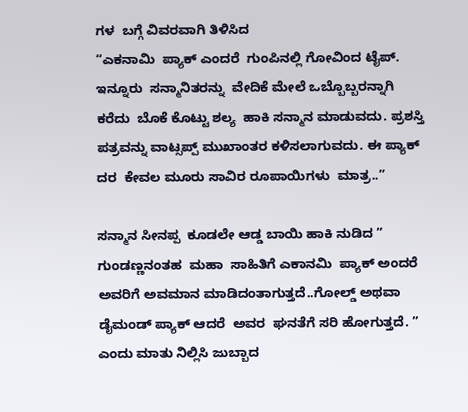ಗಳ  ಬಗ್ಗೆ ವಿವರವಾಗಿ ತಿಳಿಸಿದ
“ಎಕನಾಮಿ  ಪ್ಯಾಕ್ ಎಂದರೆ  ಗುಂಪಿನಲ್ಲಿ ಗೋವಿಂದ ಟೈಪ್.
ಇನ್ನೂರು  ಸನ್ಮಾನಿತರನ್ನು  ವೇದಿಕೆ ಮೇಲೆ ಒಬ್ಬೊಬ್ಬರನ್ನಾಗಿ ಕರೆದು  ಬೊಕೆ ಕೊಟ್ಟು ಶಲ್ಯ  ಹಾಕಿ ಸನ್ಮಾನ ಮಾಡುವದು. ಪ್ರಶಸ್ತಿ ಪತ್ರವನ್ನು ವಾಟ್ಸಪ್ಪ್ ಮುಖಾಂತರ ಕಳಿಸಲಾಗುವದು. ಈ ಪ್ಯಾಕ್ ದರ  ಕೇವಲ ಮೂರು ಸಾವಿರ ರೂಪಾಯಿಗಳು  ಮಾತ್ರ..”

ಸನ್ಮಾನ ಸೀನಪ್ಪ  ಕೂಡಲೇ ಆಡ್ಡ ಬಾಯಿ ಹಾಕಿ ನುಡಿದ ” ಗುಂಡಣ್ಣನಂತಹ  ಮಹಾ  ಸಾಹಿತಿಗೆ ಎಕಾನಮಿ  ಪ್ಯಾಕ್ ಅಂದರೆ  ಅವರಿಗೆ ಅವಮಾನ ಮಾಡಿದಂತಾಗುತ್ತದೆ..ಗೋಲ್ಡ್ ಅಥವಾ ಡೈಮಂಡ್ ಪ್ಯಾಕ್ ಆದರೆ  ಅವರ  ಘನತೆಗೆ ಸರಿ ಹೋಗುತ್ತದೆ. ” ಎಂದು ಮಾತು ನಿಲ್ಲಿಸಿ ಜುಬ್ಬಾದ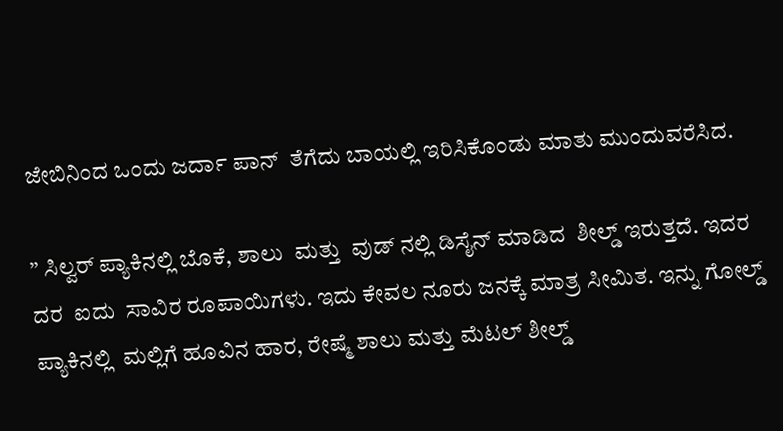ಜೇಬಿನಿಂದ ಒಂದು ಜರ್ದಾ ಪಾನ್  ತೆಗೆದು ಬಾಯಲ್ಲಿ ಇರಿಸಿಕೊಂಡು ಮಾತು ಮುಂದುವರೆಸಿದ.

” ಸಿಲ್ವರ್ ಪ್ಯಾಕಿನಲ್ಲಿ ಬೊಕೆ, ಶಾಲು  ಮತ್ತು  ವುಡ್ ನಲ್ಲಿ ಡಿಸೈನ್ ಮಾಡಿದ  ಶೀಲ್ಡ್ ಇರುತ್ತದೆ. ಇದರ  ದರ  ಐದು  ಸಾವಿರ ರೂಪಾಯಿಗಳು. ಇದು ಕೇವಲ ನೂರು ಜನಕ್ಕೆ ಮಾತ್ರ ಸೀಮಿತ. ಇನ್ನು ಗೋಲ್ಡ್ ಪ್ಯಾಕಿನಲ್ಲಿ  ಮಲ್ಲಿಗೆ ಹೂವಿನ ಹಾರ, ರೇಷ್ಮೆ ಶಾಲು ಮತ್ತು ಮೆಟಲ್ ಶೀಲ್ಡ್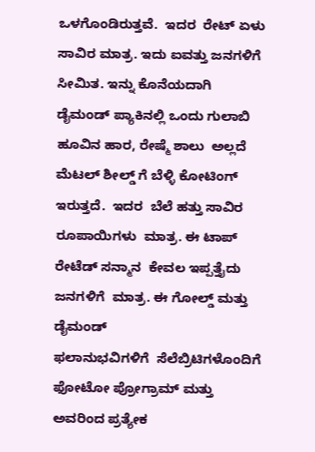ಒಳಗೊಂಡಿರುತ್ತವೆ.  ಇದರ  ರೇಟ್ ಏಳು ಸಾವಿರ ಮಾತ್ರ. ಇದು ಐವತ್ತು ಜನಗಳಿಗೆ  ಸೀಮಿತ. ಇನ್ನು ಕೊನೆಯದಾಗಿ  ಡೈಮಂಡ್ ಪ್ಯಾಕಿನಲ್ಲಿ ಒಂದು ಗುಲಾಬಿ ಹೂವಿನ ಹಾರ, ರೇಷ್ಮೆ ಶಾಲು  ಅಲ್ಲದೆ ಮೆಟಲ್ ಶೀಲ್ಡ್ ಗೆ ಬೆಳ್ಳಿ ಕೋಟಿಂಗ್ ಇರುತ್ತದೆ.  ಇದರ  ಬೆಲೆ ಹತ್ತು ಸಾವಿರ ರೂಪಾಯಿಗಳು  ಮಾತ್ರ. ಈ ಟಾಪ್ ರೇಟೆಡ್ ಸನ್ಮಾನ  ಕೇವಲ ಇಪ್ಪತ್ತೈದು ಜನಗಳಿಗೆ  ಮಾತ್ರ. ಈ ಗೋಲ್ಡ್ ಮತ್ತು ಡೈಮಂಡ್
ಫಲಾನುಭವಿಗಳಿಗೆ  ಸೆಲೆಬ್ರಿಟಿಗಳೊಂದಿಗೆ ಫೋಟೋ ಪ್ರೋಗ್ರಾಮ್ ಮತ್ತು ಅವರಿಂದ ಪ್ರತ್ಯೇಕ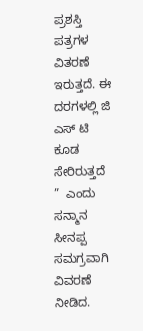ಪ್ರಶಸ್ತಿ ಪತ್ರಗಳ ವಿತರಣೆ ಇರುತ್ತದೆ. ಈ ದರಗಳಲ್ಲಿ ಜಿ ಎಸ್ ಟಿ  ಕೂಡ ಸೇರಿರುತ್ತದೆ ”  ಎಂದು ಸನ್ಮಾನ ಸೀನಪ್ಪ  ಸಮಗ್ರವಾಗಿ ವಿವರಣೆ ನೀಡಿದ.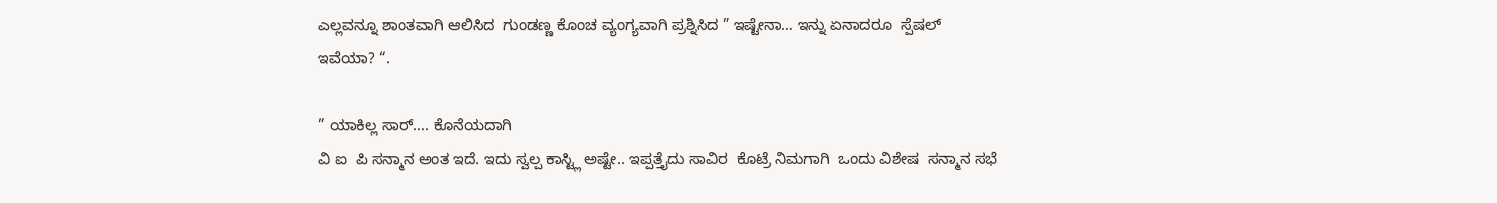ಎಲ್ಲವನ್ನೂ ಶಾಂತವಾಗಿ ಆಲಿಸಿದ  ಗುಂಡಣ್ಣ ಕೊಂಚ ವ್ಯಂಗ್ಯವಾಗಿ ಪ್ರಶ್ನಿಸಿದ ” ಇಷ್ಟೇನಾ… ಇನ್ನು ಏನಾದರೂ  ಸ್ಪೆಷಲ್ ಇವೆಯಾ? “.

” ಯಾಕಿಲ್ಲ ಸಾರ್…. ಕೊನೆಯದಾಗಿ
ವಿ ಐ  ಪಿ ಸನ್ಮಾನ ಅಂತ ಇದೆ. ಇದು ಸ್ವಲ್ಪ ಕಾಸ್ಟ್ಲಿ ಅಷ್ಟೇ.. ಇಪ್ಪತ್ತೈದು ಸಾವಿರ  ಕೊಟ್ರೆ ನಿಮಗಾಗಿ  ಒಂದು ವಿಶೇಷ  ಸನ್ಮಾನ ಸಭೆ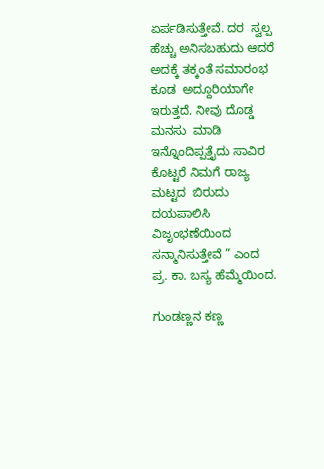ಏರ್ಪಡಿಸುತ್ತೇವೆ. ದರ  ಸ್ವಲ್ಪ ಹೆಚ್ಚು ಅನಿಸಬಹುದು ಆದರೆ ಅದಕ್ಕೆ ತಕ್ಕಂತೆ ಸಮಾರಂಭ ಕೂಡ  ಅದ್ದೂರಿಯಾಗೇ ಇರುತ್ತದೆ. ನೀವು ದೊಡ್ಡ ಮನಸು  ಮಾಡಿ ಇನ್ನೊಂದಿಪ್ಪತ್ತೈದು ಸಾವಿರ ಕೊಟ್ಟರೆ ನಿಮಗೆ ರಾಜ್ಯ ಮಟ್ಟದ  ಬಿರುದು ದಯಪಾಲಿಸಿ  ವಿಜೃಂಭಣೆಯಿಂದ ಸನ್ಮಾನಿಸುತ್ತೇವೆ ” ಎಂದ  ಪ್ರ. ಕಾ. ಬಸ್ಯ ಹೆಮ್ಮೆಯಿಂದ.

ಗುಂಡಣ್ಣನ ಕಣ್ಣ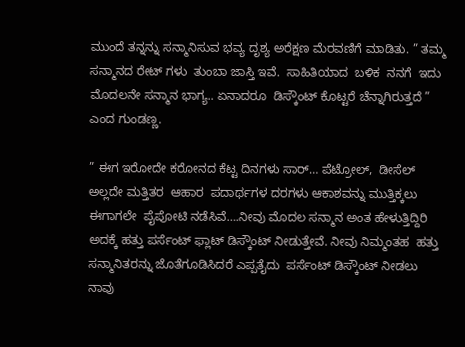ಮುಂದೆ ತನ್ನನ್ನು ಸನ್ಮಾನಿಸುವ ಭವ್ಯ ದೃಶ್ಯ ಅರೆಕ್ಷಣ ಮೆರವಣಿಗೆ ಮಾಡಿತು. ” ತಮ್ಮ ಸನ್ಮಾನದ ರೇಟ್ ಗಳು  ತುಂಬಾ ಜಾಸ್ತಿ ಇವೆ.  ಸಾಹಿತಿಯಾದ  ಬಳಿಕ  ನನಗೆ  ಇದು ಮೊದಲನೇ ಸನ್ಮಾನ ಭಾಗ್ಯ.. ಏನಾದರೂ  ಡಿಸ್ಕೌಂಟ್ ಕೊಟ್ಟರೆ ಚೆನ್ನಾಗಿರುತ್ತದೆ ” ಎಂದ ಗುಂಡಣ್ಣ.

” ಈಗ ಇರೋದೇ ಕರೋನದ ಕೆಟ್ಟ ದಿನಗಳು ಸಾರ್… ಪೆಟ್ರೋಲ್,  ಡೀಸೆಲ್ ಅಲ್ಲದೇ ಮತ್ತಿತರ  ಆಹಾರ  ಪದಾರ್ಥಗಳ ದರಗಳು ಆಕಾಶವನ್ನು ಮುತ್ತಿಕ್ಕಲು ಈಗಾಗಲೇ  ಪೈಪೋಟಿ ನಡೆಸಿವೆ….ನೀವು ಮೊದಲ ಸನ್ಮಾನ ಅಂತ ಹೇಳುತ್ತಿದ್ದಿರಿ ಅದಕ್ಕೆ ಹತ್ತು ಪರ್ಸೆಂಟ್ ಫ್ಲಾಟ್ ಡಿಸ್ಕೌಂಟ್ ನೀಡುತ್ತೇವೆ. ನೀವು ನಿಮ್ಮಂತಹ  ಹತ್ತು ಸನ್ಮಾನಿತರನ್ನು ಜೊತೆಗೂಡಿಸಿದರೆ ಎಪ್ಪತೈದು  ಪರ್ಸೆಂಟ್ ಡಿಸ್ಕೌಂಟ್ ನೀಡಲು  ನಾವು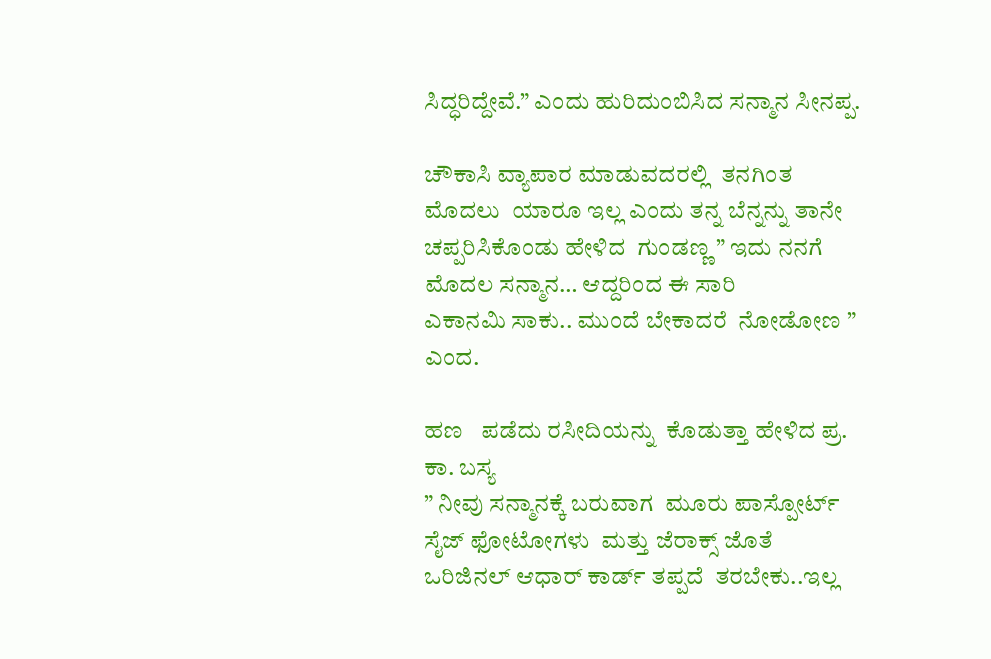ಸಿದ್ಧರಿದ್ದೇವೆ.” ಎಂದು ಹುರಿದುಂಬಿಸಿದ ಸನ್ಮಾನ ಸೀನಪ್ಪ.

ಚೌಕಾಸಿ ವ್ಯಾಪಾರ ಮಾಡುವದರಲ್ಲಿ  ತನಗಿಂತ  ಮೊದಲು  ಯಾರೂ ಇಲ್ಲ ಎಂದು ತನ್ನ ಬೆನ್ನನ್ನು ತಾನೇ ಚಪ್ಪರಿಸಿಕೊಂಡು ಹೇಳಿದ  ಗುಂಡಣ್ಣ ” ಇದು ನನಗೆ ಮೊದಲ ಸನ್ಮಾನ… ಆದ್ದರಿಂದ ಈ ಸಾರಿ
ಎಕಾನಮಿ ಸಾಕು.. ಮುಂದೆ ಬೇಕಾದರೆ  ನೋಡೋಣ ” ಎಂದ.

ಹಣ   ಪಡೆದು ರಸೀದಿಯನ್ನು  ಕೊಡುತ್ತಾ ಹೇಳಿದ ಪ್ರ. ಕಾ. ಬಸ್ಯ
” ನೀವು ಸನ್ಮಾನಕ್ಕೆ ಬರುವಾಗ  ಮೂರು ಪಾಸ್ಪೋರ್ಟ್ ಸೈಜ್ ಫೋಟೋಗಳು  ಮತ್ತು ಜೆರಾಕ್ಸ್ ಜೊತೆ ಒರಿಜಿನಲ್ ಆಧಾರ್ ಕಾರ್ಡ್ ತಪ್ಪದೆ  ತರಬೇಕು..ಇಲ್ಲ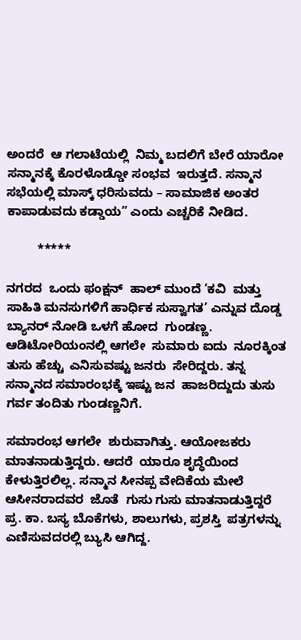ಅಂದರೆ  ಆ ಗಲಾಟೆಯಲ್ಲಿ  ನಿಮ್ಮ ಬದಲಿಗೆ ಬೇರೆ ಯಾರೋ ಸನ್ಮಾನಕ್ಕೆ ಕೊರಳೊಡ್ಡೋ ಸಂಭವ  ಇರುತ್ತದೆ. ಸನ್ಮಾನ ಸಭೆಯಲ್ಲಿ ಮಾಸ್ಕ್ ಧರಿಸುವದು – ಸಾಮಾಜಿಕ ಅಂತರ  ಕಾಪಾಡುವದು ಕಡ್ಡಾಯ” ಎಂದು ಎಚ್ಚರಿಕೆ ನೀಡಿದ.

         *****

ನಗರದ  ಒಂದು ಫಂಕ್ಷನ್  ಹಾಲ್ ಮುಂದೆ ‘ಕವಿ  ಮತ್ತು ಸಾಹಿತಿ ಮನಸುಗಳಿಗೆ ಹಾರ್ಧಿಕ ಸುಸ್ವಾಗತ’ ಎನ್ನುವ ದೊಡ್ಡ ಬ್ಯಾನರ್ ನೋಡಿ ಒಳಗೆ ಹೋದ  ಗುಂಡಣ್ಣ.  ಆಡಿಟೋರಿಯಂನಲ್ಲಿ ಆಗಲೇ  ಸುಮಾರು ಐದು  ನೂರಕ್ಕಿಂತ  ತುಸು ಹೆಚ್ಚು  ಎನಿಸುವಷ್ಟು ಜನರು  ಸೇರಿದ್ದರು. ತನ್ನ ಸನ್ಮಾನದ ಸಮಾರಂಭಕ್ಕೆ ಇಷ್ಟು ಜನ  ಹಾಜರಿದ್ದುದು ತುಸು ಗರ್ವ ತಂದಿತು ಗುಂಡಣ್ಣನಿಗೆ.

ಸಮಾರಂಭ ಆಗಲೇ  ಶುರುವಾಗಿತ್ತು. ಆಯೋಜಕರು ಮಾತನಾಡುತ್ತಿದ್ದರು. ಆದರೆ  ಯಾರೂ ಶೃದ್ಧೆಯಿಂದ ಕೇಳುತ್ತಿರಲಿಲ್ಲ. ಸನ್ಮಾನ ಸೀನಪ್ಪ ವೇದಿಕೆಯ ಮೇಲೆ ಆಸೀನರಾದವರ  ಜೊತೆ  ಗುಸು ಗುಸು ಮಾತನಾಡುತ್ತಿದ್ದರೆ
ಪ್ರ. ಕಾ. ಬಸ್ಯ ಬೊಕೆಗಳು, ಶಾಲುಗಳು, ಪ್ರಶಸ್ತಿ  ಪತ್ರಗಳನ್ನು
ಎಣಿಸುವದರಲ್ಲಿ ಬ್ಯುಸಿ ಆಗಿದ್ದ.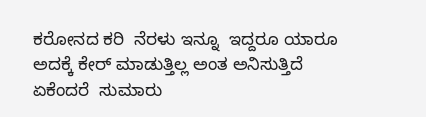ಕರೋನದ ಕರಿ  ನೆರಳು ಇನ್ನೂ  ಇದ್ದರೂ ಯಾರೂ ಅದಕ್ಕೆ ಕೇರ್ ಮಾಡುತ್ತಿಲ್ಲ ಅಂತ ಅನಿಸುತ್ತಿದೆ ಏಕೆಂದರೆ  ಸುಮಾರು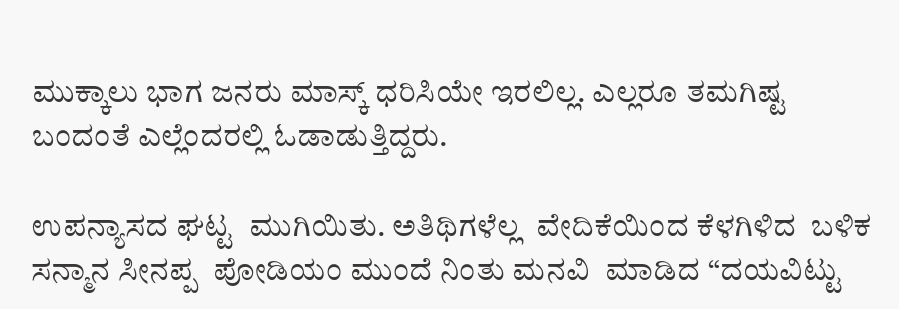ಮುಕ್ಕಾಲು ಭಾಗ ಜನರು ಮಾಸ್ಕ್ ಧರಿಸಿಯೇ ಇರಲಿಲ್ಲ. ಎಲ್ಲರೂ ತಮಗಿಷ್ಟ  ಬಂದಂತೆ ಎಲ್ಲೆಂದರಲ್ಲಿ ಓಡಾಡುತ್ತಿದ್ದರು.

ಉಪನ್ಯಾಸದ ಘಟ್ಟ  ಮುಗಿಯಿತು. ಅತಿಥಿಗಳೆಲ್ಲ  ವೇದಿಕೆಯಿಂದ ಕೆಳಗಿಳಿದ  ಬಳಿಕ  ಸನ್ಮಾನ ಸೀನಪ್ಪ  ಪೋಡಿಯಂ ಮುಂದೆ ನಿಂತು ಮನವಿ  ಮಾಡಿದ “ದಯವಿಟ್ಟು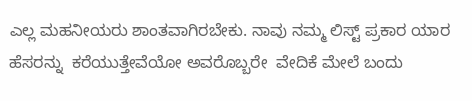ಎಲ್ಲ ಮಹನೀಯರು ಶಾಂತವಾಗಿರಬೇಕು. ನಾವು ನಮ್ಮ ಲಿಸ್ಟ್ ಪ್ರಕಾರ ಯಾರ  ಹೆಸರನ್ನು  ಕರೆಯುತ್ತೇವೆಯೋ ಅವರೊಬ್ಬರೇ  ವೇದಿಕೆ ಮೇಲೆ ಬಂದು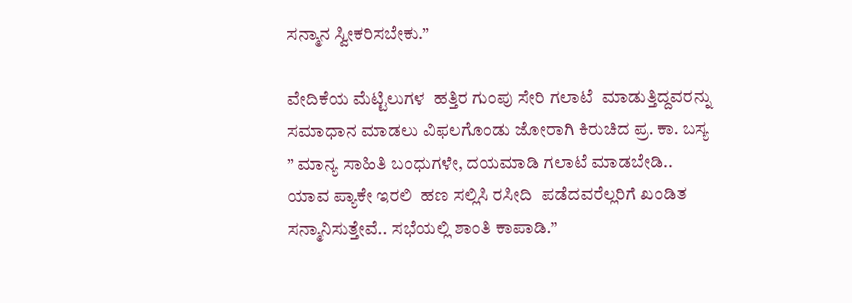ಸನ್ಮಾನ ಸ್ವೀಕರಿಸಬೇಕು.”

ವೇದಿಕೆಯ ಮೆಟ್ಟಿಲುಗಳ  ಹತ್ತಿರ ಗುಂಪು ಸೇರಿ ಗಲಾಟೆ  ಮಾಡುತ್ತಿದ್ದವರನ್ನು ಸಮಾಧಾನ ಮಾಡಲು ವಿಫಲಗೊಂಡು ಜೋರಾಗಿ ಕಿರುಚಿದ ಪ್ರ. ಕಾ. ಬಸ್ಯ ” ಮಾನ್ಯ ಸಾಹಿತಿ ಬಂಧುಗಳೇ, ದಯಮಾಡಿ ಗಲಾಟೆ ಮಾಡಬೇಡಿ.. ಯಾವ ಪ್ಯಾಕೇ ಇರಲಿ  ಹಣ ಸಲ್ಲಿಸಿ ರಸೀದಿ  ಪಡೆದವರೆಲ್ಲರಿಗೆ ಖಂಡಿತ ಸನ್ಮಾನಿಸುತ್ತೇವೆ.. ಸಭೆಯಲ್ಲಿ ಶಾಂತಿ ಕಾಪಾಡಿ.”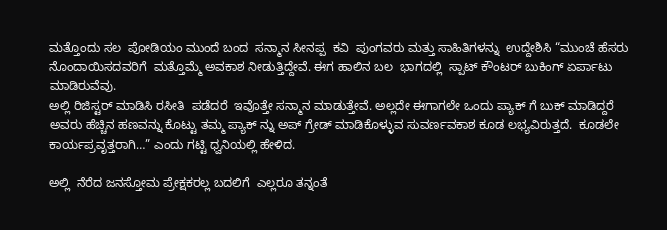ಮತ್ತೊಂದು ಸಲ  ಪೋಡಿಯಂ ಮುಂದೆ ಬಂದ  ಸನ್ಮಾನ ಸೀನಪ್ಪ  ಕವಿ  ಪುಂಗವರು ಮತ್ತು ಸಾಹಿತಿಗಳನ್ನು  ಉದ್ದೇಶಿಸಿ “ಮುಂಚೆ ಹೆಸರು
ನೊಂದಾಯಿಸದವರಿಗೆ  ಮತ್ತೊಮ್ಮೆ ಅವಕಾಶ ನೀಡುತ್ತಿದ್ದೇವೆ. ಈಗ ಹಾಲಿನ ಬಲ  ಭಾಗದಲ್ಲಿ  ಸ್ಪಾಟ್ ಕೌಂಟರ್ ಬುಕಿಂಗ್ ಏರ್ಪಾಟು ಮಾಡಿರುವೆವು.
ಅಲ್ಲಿ ರಿಜಿಸ್ಟರ್ ಮಾಡಿಸಿ ರಸೀತಿ  ಪಡೆದರೆ  ಇವೊತ್ತೇ ಸನ್ಮಾನ ಮಾಡುತ್ತೇವೆ. ಅಲ್ಲದೇ ಈಗಾಗಲೇ ಒಂದು ಪ್ಯಾಕ್ ಗೆ ಬುಕ್ ಮಾಡಿದ್ದರೆ ಅವರು ಹೆಚ್ಚಿನ ಹಣವನ್ನು ಕೊಟ್ಟು ತಮ್ಮ ಪ್ಯಾಕ್ ನ್ನು ಅಪ್ ಗ್ರೇಡ್ ಮಾಡಿಕೊಳ್ಳುವ ಸುವರ್ಣವಕಾಶ ಕೂಡ ಲಭ್ಯವಿರುತ್ತದೆ.  ಕೂಡಲೇ ಕಾರ್ಯಪ್ರವೃತ್ತರಾಗಿ…” ಎಂದು ಗಟ್ಟಿ ಧ್ವನಿಯಲ್ಲಿ ಹೇಳಿದ.

ಅಲ್ಲಿ  ನೆರೆದ ಜನಸ್ತೋಮ ಪ್ರೇಕ್ಷಕರಲ್ಲ ಬದಲಿಗೆ  ಎಲ್ಲರೂ ತನ್ನಂತೆ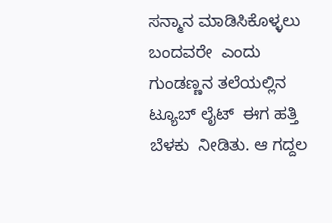ಸನ್ಮಾನ ಮಾಡಿಸಿಕೊಳ್ಳಲು ಬಂದವರೇ  ಎಂದು ಗುಂಡಣ್ಣನ ತಲೆಯಲ್ಲಿನ  ಟ್ಯೂಬ್ ಲೈಟ್  ಈಗ ಹತ್ತಿ ಬೆಳಕು  ನೀಡಿತು. ಆ ಗದ್ದಲ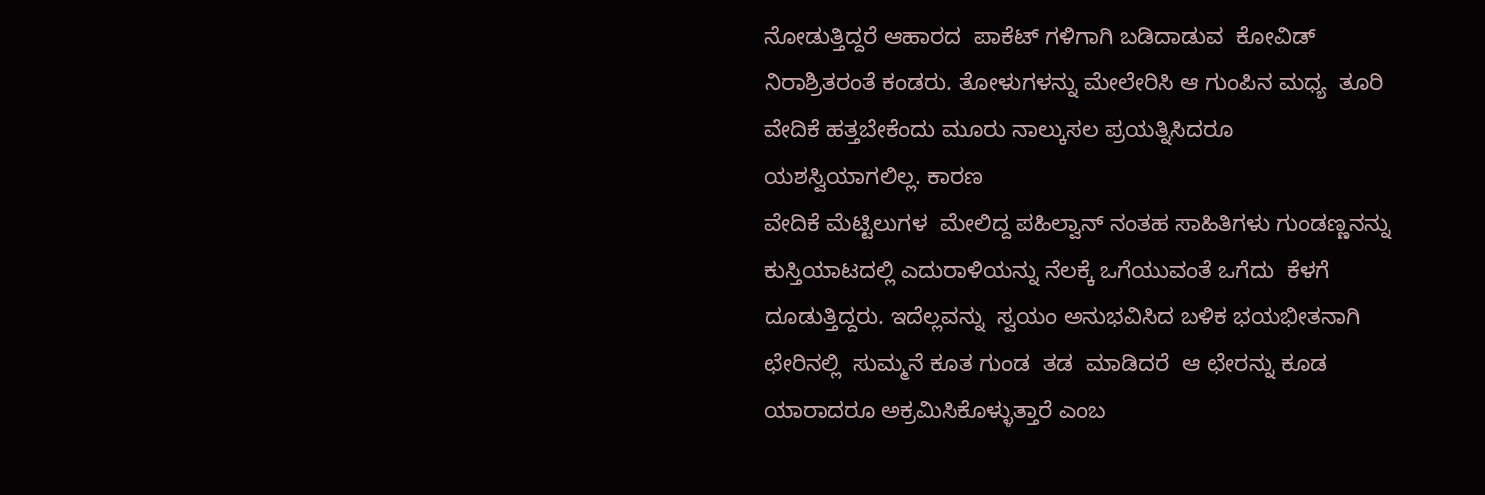ನೋಡುತ್ತಿದ್ದರೆ ಆಹಾರದ  ಪಾಕೆಟ್ ಗಳಿಗಾಗಿ ಬಡಿದಾಡುವ  ಕೋವಿಡ್ ನಿರಾಶ್ರಿತರಂತೆ ಕಂಡರು. ತೋಳುಗಳನ್ನು ಮೇಲೇರಿಸಿ ಆ ಗುಂಪಿನ ಮಧ್ಯ  ತೂರಿ  ವೇದಿಕೆ ಹತ್ತಬೇಕೆಂದು ಮೂರು ನಾಲ್ಕುಸಲ ಪ್ರಯತ್ನಿಸಿದರೂ ಯಶಸ್ವಿಯಾಗಲಿಲ್ಲ. ಕಾರಣ
ವೇದಿಕೆ ಮೆಟ್ಟಿಲುಗಳ  ಮೇಲಿದ್ದ ಪಹಿಲ್ವಾನ್ ನಂತಹ ಸಾಹಿತಿಗಳು ಗುಂಡಣ್ಣನನ್ನು ಕುಸ್ತಿಯಾಟದಲ್ಲಿ ಎದುರಾಳಿಯನ್ನು ನೆಲಕ್ಕೆ ಒಗೆಯುವಂತೆ ಒಗೆದು  ಕೆಳಗೆ ದೂಡುತ್ತಿದ್ದರು. ಇದೆಲ್ಲವನ್ನು  ಸ್ವಯಂ ಅನುಭವಿಸಿದ ಬಳಿಕ ಭಯಭೀತನಾಗಿ ಛೇರಿನಲ್ಲಿ  ಸುಮ್ಮನೆ ಕೂತ ಗುಂಡ  ತಡ  ಮಾಡಿದರೆ  ಆ ಛೇರನ್ನು ಕೂಡ ಯಾರಾದರೂ ಅಕ್ರಮಿಸಿಕೊಳ್ಳುತ್ತಾರೆ ಎಂಬ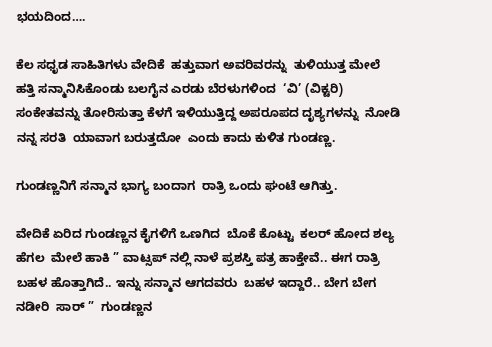ಭಯದಿಂದ….

ಕೆಲ ಸಧೃಡ ಸಾಹಿತಿಗಳು ವೇದಿಕೆ  ಹತ್ತುವಾಗ ಅವರಿವರನ್ನು  ತುಳಿಯುತ್ತ ಮೇಲೆ ಹತ್ತಿ ಸನ್ಮಾನಿಸಿಕೊಂಡು ಬಲಗೈನ ಎರಡು ಬೆರಳುಗಳಿಂದ  ‘ವಿ’ (ವಿಕ್ಟರಿ) ಸಂಕೇತವನ್ನು ತೋರಿಸುತ್ತಾ ಕೆಳಗೆ ಇಳಿಯುತ್ತಿದ್ದ ಅಪರೂಪದ ದೃಶ್ಯಗಳನ್ನು  ನೋಡಿ ನನ್ನ ಸರತಿ  ಯಾವಾಗ ಬರುತ್ತದೋ  ಎಂದು ಕಾದು ಕುಳಿತ ಗುಂಡಣ್ಣ.

ಗುಂಡಣ್ಣನಿಗೆ ಸನ್ಮಾನ ಭಾಗ್ಯ ಬಂದಾಗ  ರಾತ್ರಿ ಒಂದು ಘಂಟೆ ಆಗಿತ್ತು.

ವೇದಿಕೆ ಏರಿದ ಗುಂಡಣ್ಣನ ಕೈಗಳಿಗೆ ಒಣಗಿದ  ಬೊಕೆ ಕೊಟ್ಟು  ಕಲರ್ ಹೋದ ಶಲ್ಯ  ಹೆಗಲ  ಮೇಲೆ ಹಾಕಿ ” ವಾಟ್ಸಪ್ ನಲ್ಲಿ ನಾಳೆ ಪ್ರಶಸ್ತಿ ಪತ್ರ ಹಾಕ್ತೇವೆ.. ಈಗ ರಾತ್ರಿ ಬಹಳ ಹೊತ್ತಾಗಿದೆ.. ಇನ್ನು ಸನ್ಮಾನ ಆಗದವರು  ಬಹಳ ಇದ್ದಾರೆ.. ಬೇಗ ಬೇಗ ನಡೀರಿ  ಸಾರ್ ”  ಗುಂಡಣ್ಣನ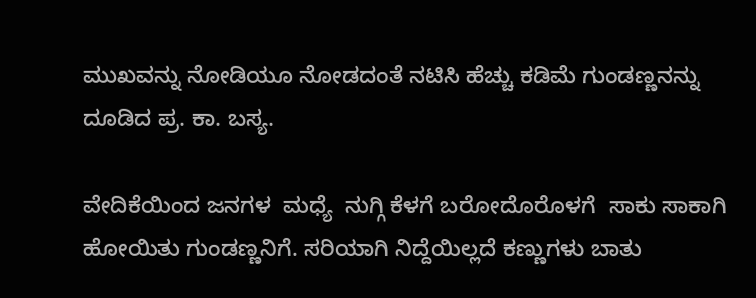ಮುಖವನ್ನು ನೋಡಿಯೂ ನೋಡದಂತೆ ನಟಿಸಿ ಹೆಚ್ಚು ಕಡಿಮೆ ಗುಂಡಣ್ಣನನ್ನು  ದೂಡಿದ ಪ್ರ. ಕಾ. ಬಸ್ಯ.

ವೇದಿಕೆಯಿಂದ ಜನಗಳ  ಮಧ್ಯೆ  ನುಗ್ಗಿ ಕೆಳಗೆ ಬರೋದೊರೊಳಗೆ  ಸಾಕು ಸಾಕಾಗಿ ಹೋಯಿತು ಗುಂಡಣ್ಣನಿಗೆ. ಸರಿಯಾಗಿ ನಿದ್ದೆಯಿಲ್ಲದೆ ಕಣ್ಣುಗಳು ಬಾತು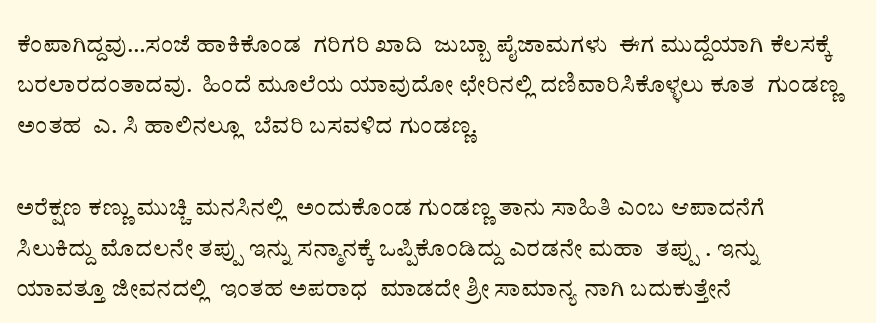ಕೆಂಪಾಗಿದ್ದವು…ಸಂಜೆ ಹಾಕಿಕೊಂಡ  ಗರಿಗರಿ ಖಾದಿ  ಜುಬ್ಬಾ ಪೈಜಾಮಗಳು  ಈಗ ಮುದ್ದೆಯಾಗಿ ಕೆಲಸಕ್ಕೆ ಬರಲಾರದಂತಾದವು.  ಹಿಂದೆ ಮೂಲೆಯ ಯಾವುದೋ ಛೇರಿನಲ್ಲಿ ದಣಿವಾರಿಸಿಕೊಳ್ಳಲು ಕೂತ  ಗುಂಡಣ್ಣ ಅಂತಹ  ಎ. ಸಿ ಹಾಲಿನಲ್ಲೂ  ಬೆವರಿ ಬಸವಳಿದ ಗುಂಡಣ್ಣ.

ಅರೆಕ್ಷಣ ಕಣ್ಣು ಮುಚ್ಚಿ ಮನಸಿನಲ್ಲಿ  ಅಂದುಕೊಂಡ ಗುಂಡಣ್ಣ ತಾನು ಸಾಹಿತಿ ಎಂಬ ಆಪಾದನೆಗೆ  ಸಿಲುಕಿದ್ದು ಮೊದಲನೇ ತಪ್ಪು ಇನ್ನು ಸನ್ಮಾನಕ್ಕೆ ಒಪ್ಪಿಕೊಂಡಿದ್ದು ಎರಡನೇ ಮಹಾ  ತಪ್ಪು . ಇನ್ನು ಯಾವತ್ತೂ ಜೀವನದಲ್ಲಿ  ಇಂತಹ ಅಪರಾಧ  ಮಾಡದೇ ಶ್ರೀ ಸಾಮಾನ್ಯ ನಾಗಿ ಬದುಕುತ್ತೇನೆ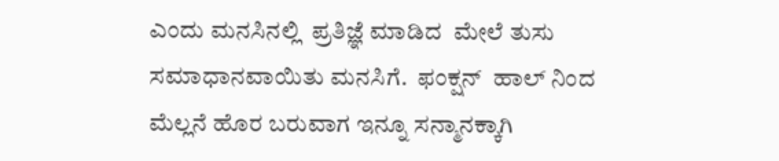ಎಂದು ಮನಸಿನಲ್ಲಿ  ಪ್ರತಿಜ್ಞೆ ಮಾಡಿದ  ಮೇಲೆ ತುಸು ಸಮಾಧಾನವಾಯಿತು ಮನಸಿಗೆ.  ಫಂಕ್ಷನ್  ಹಾಲ್ ನಿಂದ ಮೆಲ್ಲನೆ ಹೊರ ಬರುವಾಗ ಇನ್ನೂ ಸನ್ಮಾನಕ್ಕಾಗಿ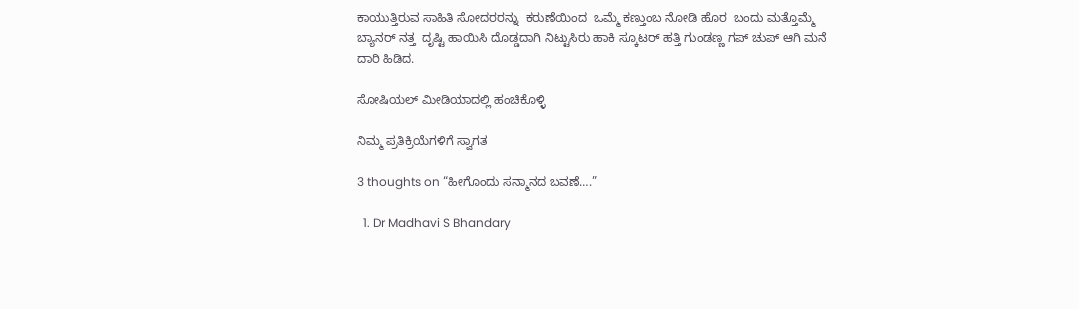ಕಾಯುತ್ತಿರುವ ಸಾಹಿತಿ ಸೋದರರನ್ನು  ಕರುಣೆಯಿಂದ  ಒಮ್ಮೆ ಕಣ್ತುಂಬ ನೋಡಿ ಹೊರ  ಬಂದು ಮತ್ತೊಮ್ಮೆ ಬ್ಯಾನರ್ ನತ್ತ  ದೃಷ್ಟಿ ಹಾಯಿಸಿ ದೊಡ್ಡದಾಗಿ ನಿಟ್ಟುಸಿರು ಹಾಕಿ ಸ್ಕೂಟರ್ ಹತ್ತಿ ಗುಂಡಣ್ಣ ಗಪ್ ಚುಪ್ ಆಗಿ ಮನೆ  ದಾರಿ ಹಿಡಿದ.

ಸೋಷಿಯಲ್‌ ಮೀಡಿಯಾದಲ್ಲಿ ಹಂಚಿಕೊಳ್ಳಿ

ನಿಮ್ಮ ಪ್ರತಿಕ್ರಿಯೆಗಳಿಗೆ ಸ್ವಾಗತ

3 thoughts on “ಹೀಗೊಂದು ಸನ್ಮಾನದ ಬವಣೆ….”

  1. Dr Madhavi S Bhandary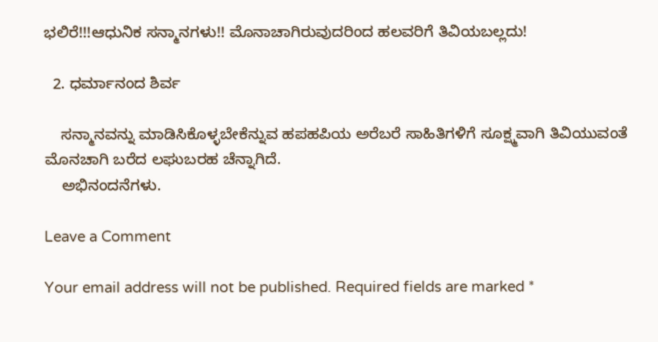ಭಲಿರೆ!!!ಆಧುನಿಕ ಸನ್ಮಾನಗಳು!! ಮೊನಾಚಾಗಿರುವುದರಿಂದ ಹಲವರಿಗೆ ತಿವಿಯಬಲ್ಲದು!

  2. ಧರ್ಮಾನಂದ ಶಿರ್ವ

    ಸನ್ಮಾನವನ್ನು ಮಾಡಿಸಿಕೊಳ್ಳಬೇಕೆನ್ನುವ ಹಪಹಪಿಯ ಅರೆಬರೆ ಸಾಹಿತಿಗಳಿಗೆ ಸೂಕ್ಷ್ಮವಾಗಿ ತಿವಿಯುವಂತೆ ಮೊನಚಾಗಿ ಬರೆದ ಲಘುಬರಹ ಚೆನ್ನಾಗಿದೆ.
    ಅಭಿನಂದನೆಗಳು.

Leave a Comment

Your email address will not be published. Required fields are marked *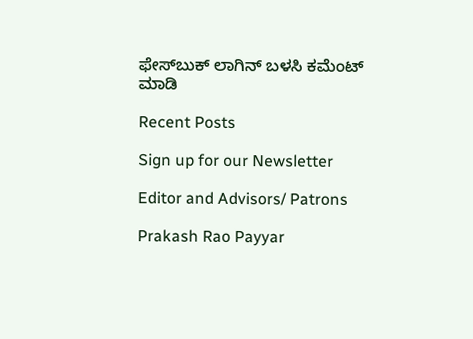ಫೇಸ್‌ಬುಕ್‌ ಲಾಗಿನ್ ಬಳಸಿ ಕಮೆಂಟ್‌ ಮಾಡಿ

Recent Posts

Sign up for our Newsletter

Editor and Advisors/ Patrons

Prakash Rao Payyar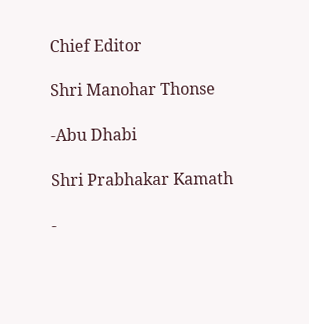Chief Editor

Shri Manohar Thonse

-Abu Dhabi

Shri Prabhakar Kamath

-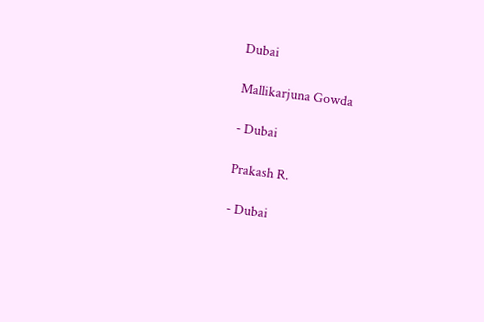Dubai

Mallikarjuna Gowda

- Dubai

Prakash R.

- Dubai